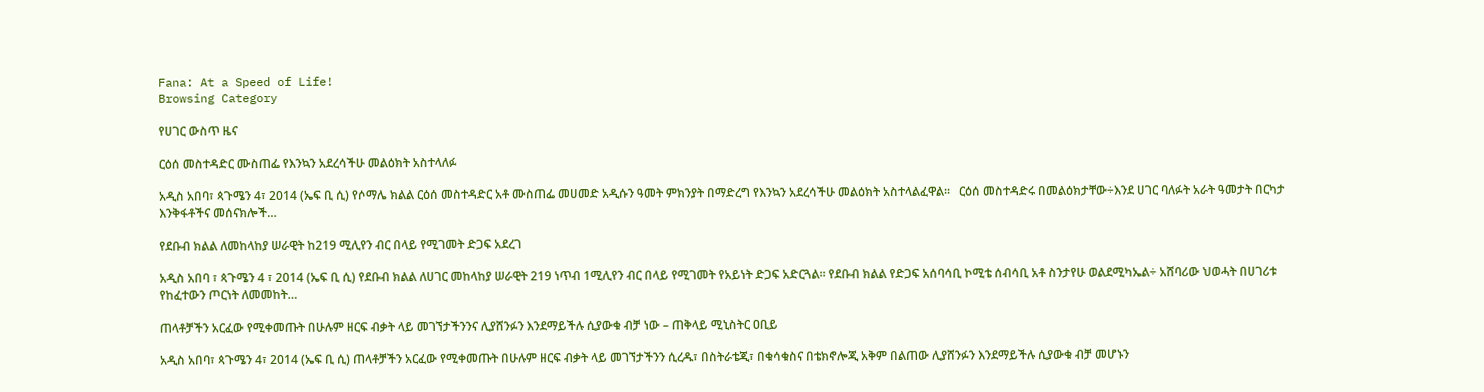Fana: At a Speed of Life!
Browsing Category

የሀገር ውስጥ ዜና

ርዕሰ መስተዳድር ሙስጠፌ የእንኳን አደረሳችሁ መልዕክት አስተላለፉ

አዲስ አበባ፣ ጳጉሜን 4፣ 2014 (ኤፍ ቢ ሲ) የሶማሌ ክልል ርዕሰ መስተዳድር አቶ ሙስጠፌ መሀመድ አዲሱን ዓመት ምክንያት በማድረግ የእንኳን አደረሳችሁ መልዕክት አስተላልፈዋል፡፡   ርዕሰ መስተዳድሩ በመልዕክታቸው÷እንደ ሀገር ባለፉት አራት ዓመታት በርካታ እንቅፋቶችና መሰናክሎች…

የደቡብ ክልል ለመከላከያ ሠራዊት ከ219 ሚሊየን ብር በላይ የሚገመት ድጋፍ አደረገ

አዲስ አበባ ፣ ጳጉሜን 4 ፣ 2014 (ኤፍ ቢ ሲ) የደቡብ ክልል ለሀገር መከላከያ ሠራዊት 219 ነጥብ 1ሚሊየን ብር በላይ የሚገመት የአይነት ድጋፍ አድርጓል። የደቡብ ክልል የድጋፍ አሰባሳቢ ኮሚቴ ሰብሳቢ አቶ ስንታየሁ ወልደሚካኤል÷ አሸባሪው ህወሓት በሀገሪቱ የከፈተውን ጦርነት ለመመከት…

ጠላቶቻችን አርፈው የሚቀመጡት በሁሉም ዘርፍ ብቃት ላይ መገኘታችንንና ሊያሸንፉን እንደማይችሉ ሲያውቁ ብቻ ነው – ጠቅላይ ሚኒስትር ዐቢይ

አዲስ አበባ፣ ጳጉሜን 4፣ 2014 (ኤፍ ቢ ሲ) ጠላቶቻችን አርፈው የሚቀመጡት በሁሉም ዘርፍ ብቃት ላይ መገኘታችንን ሲረዱ፣ በስትራቴጂ፣ በቁሳቁስና በቴክኖሎጂ አቅም በልጠው ሊያሸንፉን እንደማይችሉ ሲያውቁ ብቻ መሆኑን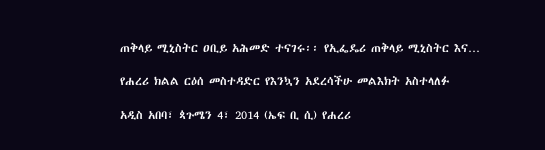ጠቅላይ ሚኒስትር ዐቢይ አሕመድ ተናገሩ፡፡ የኢፌዴሪ ጠቅላይ ሚኒስትር እና…

የሐረሪ ክልል ርዕሰ መስተዳድር የእንኳን አደረሳችሁ መልእክት አስተላለፉ

አዲስ አበባ፣ ጳጉሜን 4፣ 2014 (ኤፍ ቢ ሲ) የሐረሪ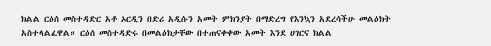ክልል ርዕሰ መስተዳድር አቶ ኦርዲን በድሪ አዲሱን አመት ምክንያት በማድረግ የእንኳን አደረሳችሁ መልዕክት አስተላልፈዋል። ርዕሰ መስተዳድሩ በመልዕክታቸው በተጠናቀቀው አመት እንደ ሀገርና ክልል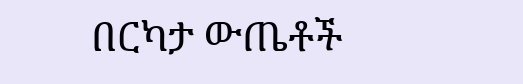በርካታ ውጤቶች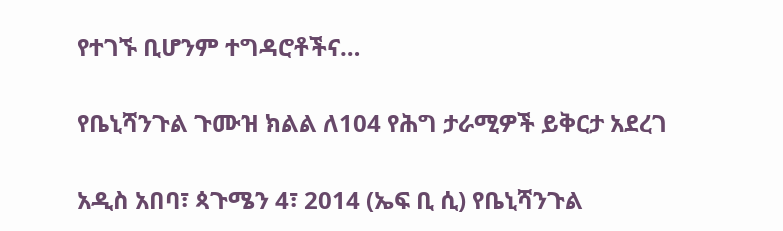የተገኙ ቢሆንም ተግዳሮቶችና…

የቤኒሻንጉል ጉሙዝ ክልል ለ104 የሕግ ታራሚዎች ይቅርታ አደረገ

አዲስ አበባ፣ ጳጉሜን 4፣ 2014 (ኤፍ ቢ ሲ) የቤኒሻንጉል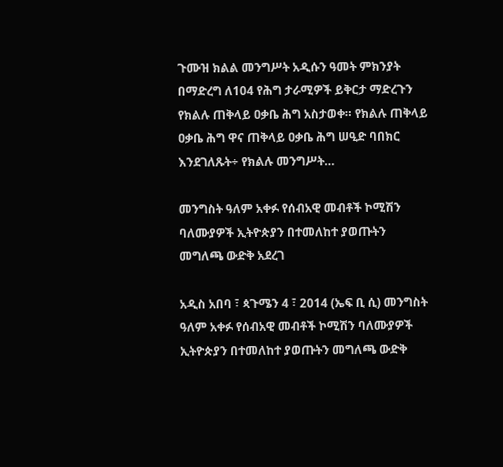ጉሙዝ ክልል መንግሥት አዲሱን ዓመት ምክንያት በማድረግ ለ104 የሕግ ታራሚዎች ይቅርታ ማድረጉን የክልሉ ጠቅላይ ዐቃቤ ሕግ አስታወቀ። የክልሉ ጠቅላይ ዐቃቤ ሕግ ዋና ጠቅላይ ዐቃቤ ሕግ ሠዒድ ባበክር እንደገለጹት÷ የክልሉ መንግሥት…

መንግስት ዓለም አቀፉ የሰብአዊ መብቶች ኮሚሽን ባለሙያዎች ኢትዮጵያን በተመለከተ ያወጡትን መግለጫ ውድቅ አደረገ

አዲስ አበባ ፣ ጳጉሜን 4 ፣ 2014 (ኤፍ ቢ ሲ) መንግስት ዓለም አቀፉ የሰብአዊ መብቶች ኮሚሽን ባለሙያዎች ኢትዮጵያን በተመለከተ ያወጡትን መግለጫ ውድቅ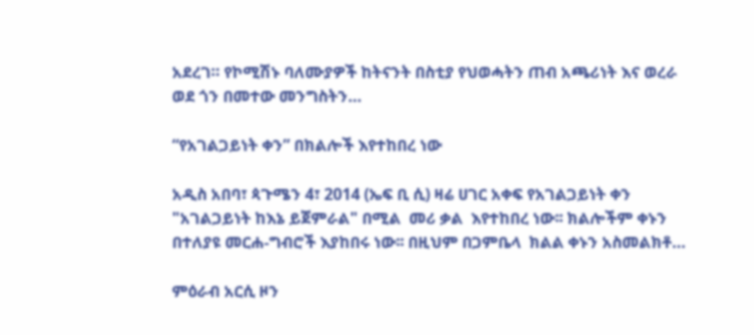አደረገ። የኮሚሽኑ ባለሙያዎች ከትናንት በስቲያ የህወሓትን ጠብ አጫሪነት እና ወረራ ወደ ጎን በመተው መንግስትን…

“የአገልጋይነት ቀን” በክልሎች እየተከበረ ነው

አዲስ አበባ፣ ጳጉሜን 4፣ 2014 (ኤፍ ቢ ሲ) ዛሬ ሀገር አቀፍ የአገልጋይነት ቀን "አገልጋይነት ከእኔ ይጀምራል" በሚል  መሪ ቃል  እየተከበረ ነው፡፡ ክልሎችም ቀኑን በተለያዩ መርሐ-ግብሮች እያከበሩ ነው፡፡ በዚህም በጋምቤላ  ክልል ቀኑን አስመልክቶ…

ምዕራብ አርሲ ዞን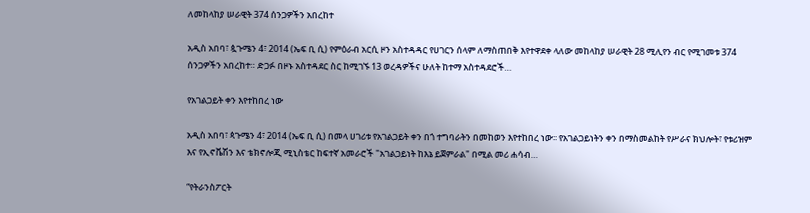ለመከላከያ ሠራዊት 374 ሰንጋዎችን አበረከተ

አዲስ አበባ፣ ጷጉሜን 4፣ 2014 (ኤፍ ቢ ሲ) የምዕራብ አርሲ ዞን አስተዳዳር የሀገርን ሰላም ለማስጠበቅ እየተዋደቀ ላለው መከላከያ ሠራዊት 28 ሚሊየን ብር የሚገመቱ 374 ሰንጋዎችን አበረከተ። ድጋፉ በዞኑ አስተዳደር ስር ከሚገኙ 13 ወረዳዎችና ሁለት ከተማ አስተዳደሮች…

የአገልጋይት ቀን እየተከበረ ነው

አዲስ አበባ፣ ጳጉሜን 4፣ 2014 (ኤፍ ቢ ሲ) በመላ ሀገሪቱ የአገልጋይት ቀን በጎ ተግባራትን በመከወን እየተከበረ ነው፡፡ የአገልጋይነትን ቀን በማስመልከት የሥራና ክህሎት፣ የቱሪዝም እና የኢኖቬሽን እና ቴክኖሎጂ ሚኒስቴር ከፍተኛ አመራሮች "አገልጋይነት ከእኔ ይጀምራል" በሚል መሪ ሐሳብ…

“የትራንስፖርት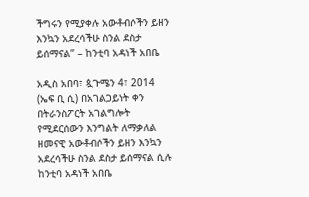ችግሩን የሚያቀሉ አውቶብሶችን ይዘን እንኳን አደረሳችሁ ስንል ደስታ ይሰማናል” – ከንቲባ አዳነች አበቤ

አዲስ አበባ፣ ጷጉሜን 4፣ 2014 (ኤፍ ቢ ሲ) በአገልጋይነት ቀን በትራንስፖርት አገልግሎት የሚደርሰውን እንግልት ለማቃለል ዘመናዊ አውቶብሶችን ይዘን እንኳን አደረሳችሁ ስንል ደስታ ይሰማናል ሲሉ ከንቲባ አዳነች አበቤ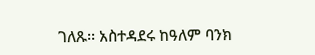ገለጹ፡፡ አስተዳደሩ ከዓለም ባንክ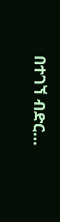በተገኘ ብድር…